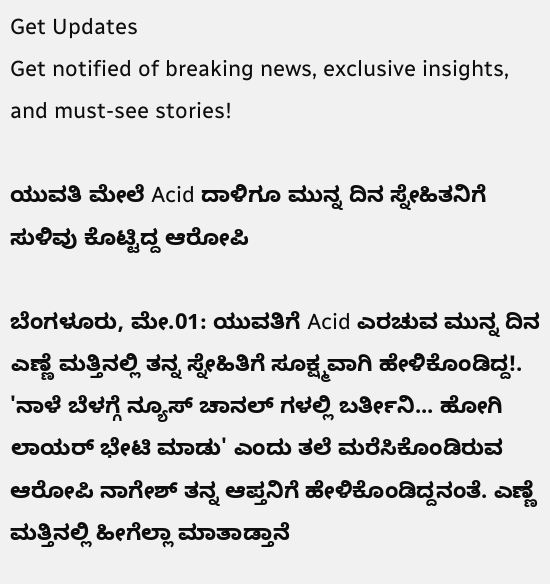Get Updates
Get notified of breaking news, exclusive insights, and must-see stories!

ಯುವತಿ ಮೇಲೆ Acid ದಾಳಿಗೂ ಮುನ್ನ ದಿನ ಸ್ನೇಹಿತನಿಗೆ ಸುಳಿವು ಕೊಟ್ಟಿದ್ದ ಆರೋಪಿ

ಬೆಂಗಳೂರು, ಮೇ.01: ಯುವತಿಗೆ Acid ಎರಚುವ ಮುನ್ನ ದಿನ ಎಣ್ಣೆ ಮತ್ತಿನಲ್ಲಿ ತನ್ನ ಸ್ನೇಹಿತಿಗೆ ಸೂಕ್ಷ್ಮವಾಗಿ ಹೇಳಿಕೊಂಡಿದ್ದ!. 'ನಾಳೆ ಬೆಳಗ್ಗೆ ನ್ಯೂಸ್ ಚಾನಲ್ ಗಳಲ್ಲಿ ಬರ್ತೀನಿ... ಹೋಗಿ ಲಾಯರ್ ಭೇಟಿ ಮಾಡು' ಎಂದು ತಲೆ ಮರೆಸಿಕೊಂಡಿರುವ ಆರೋಪಿ ನಾಗೇಶ್ ತನ್ನ ಆಪ್ತನಿಗೆ ಹೇಳಿಕೊಂಡಿದ್ದನಂತೆ. ಎಣ್ಣೆ ಮತ್ತಿನಲ್ಲಿ ಹೀಗೆಲ್ಲಾ ಮಾತಾಡ್ತಾನೆ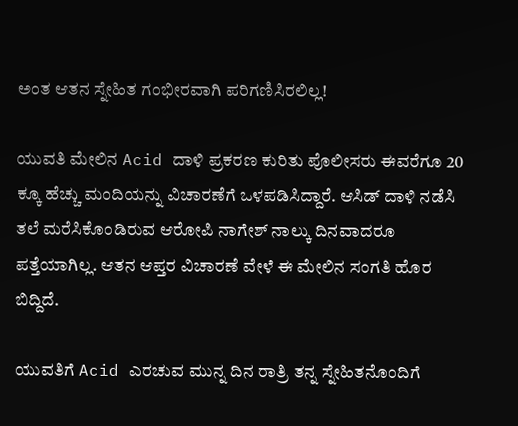ಅಂತ ಆತನ ಸ್ನೇಹಿತ ಗಂಭೀರವಾಗಿ ಪರಿಗಣಿಸಿರಲಿಲ್ಲ!

ಯುವತಿ ಮೇಲಿನ Acid ದಾಳಿ ಪ್ರಕರಣ ಕುರಿತು ಪೊಲೀಸರು ಈವರೆಗೂ 20 ಕ್ಕೂ ಹೆಚ್ಚು ಮಂದಿಯನ್ನು ವಿಚಾರಣೆಗೆ ಒಳಪಡಿಸಿದ್ದಾರೆ. ಆಸಿಡ್ ದಾಳಿ ನಡೆಸಿ ತಲೆ ಮರೆಸಿಕೊಂಡಿರುವ ಆರೋಪಿ ನಾಗೇಶ್ ನಾಲ್ಕು ದಿನವಾದರೂ ಪತ್ತೆಯಾಗಿಲ್ಲ. ಆತನ ಆಪ್ತರ ವಿಚಾರಣೆ ವೇಳೆ ಈ ಮೇಲಿನ ಸಂಗತಿ ಹೊರ ಬಿದ್ದಿದೆ.

ಯುವತಿಗೆ Acid ಎರಚುವ ಮುನ್ನ ದಿನ ರಾತ್ರಿ ತನ್ನ ಸ್ನೇಹಿತನೊಂದಿಗೆ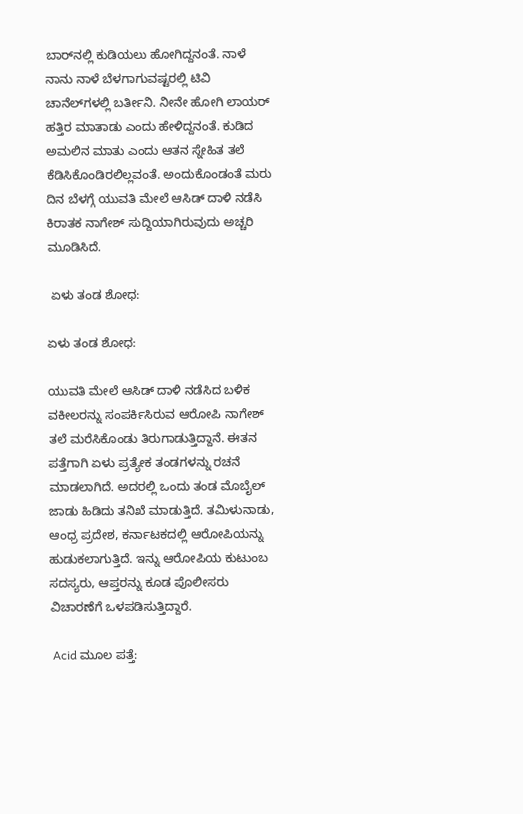ಬಾರ್‌ನಲ್ಲಿ ಕುಡಿಯಲು ಹೋಗಿದ್ದನಂತೆ. ನಾಳೆ ನಾನು ನಾಳೆ ಬೆಳಗಾಗುವಷ್ಟರಲ್ಲಿ ಟಿವಿ ಚಾನೆಲ್‌ಗಳಲ್ಲಿ ಬರ್ತೀನಿ. ನೀನೇ ಹೋಗಿ ಲಾಯರ್ ಹತ್ತಿರ ಮಾತಾಡು ಎಂದು ಹೇಳಿದ್ದನಂತೆ. ಕುಡಿದ ಅಮಲಿನ ಮಾತು ಎಂದು ಆತನ ಸ್ನೇಹಿತ ತಲೆ ಕೆಡಿಸಿಕೊಂಡಿರಲಿಲ್ಲವಂತೆ. ಅಂದುಕೊಂಡಂತೆ ಮರು ದಿನ ಬೆಳಗ್ಗೆ ಯುವತಿ ಮೇಲೆ ಆಸಿಡ್ ದಾಳಿ ನಡೆಸಿ ಕಿರಾತಕ ನಾಗೇಶ್ ಸುದ್ದಿಯಾಗಿರುವುದು ಅಚ್ಚರಿ ಮೂಡಿಸಿದೆ.

 ಏಳು ತಂಡ ಶೋಧ:

ಏಳು ತಂಡ ಶೋಧ:

ಯುವತಿ ಮೇಲೆ ಆಸಿಡ್ ದಾಳಿ ನಡೆಸಿದ ಬಳಿಕ ವಕೀಲರನ್ನು ಸಂಪರ್ಕಿಸಿರುವ ಆರೋಪಿ ನಾಗೇಶ್ ತಲೆ ಮರೆಸಿಕೊಂಡು ತಿರುಗಾಡುತ್ತಿದ್ದಾನೆ. ಈತನ ಪತ್ತೆಗಾಗಿ ಏಳು ಪ್ರತ್ಯೇಕ ತಂಡಗಳನ್ನು ರಚನೆ ಮಾಡಲಾಗಿದೆ. ಅದರಲ್ಲಿ ಒಂದು ತಂಡ ಮೊಬೈಲ್ ಜಾಡು ಹಿಡಿದು ತನಿಖೆ ಮಾಡುತ್ತಿದೆ. ತಮಿಳುನಾಡು, ಆಂಧ್ರ ಪ್ರದೇಶ, ಕರ್ನಾಟಕದಲ್ಲಿ ಆರೋಪಿಯನ್ನು ಹುಡುಕಲಾಗುತ್ತಿದೆ. ಇನ್ನು ಆರೋಪಿಯ ಕುಟುಂಬ ಸದಸ್ಯರು, ಆಪ್ತರನ್ನು ಕೂಡ ಪೊಲೀಸರು ವಿಚಾರಣೆಗೆ ಒಳಪಡಿಸುತ್ತಿದ್ದಾರೆ.

 Acid ಮೂಲ ಪತ್ತೆ: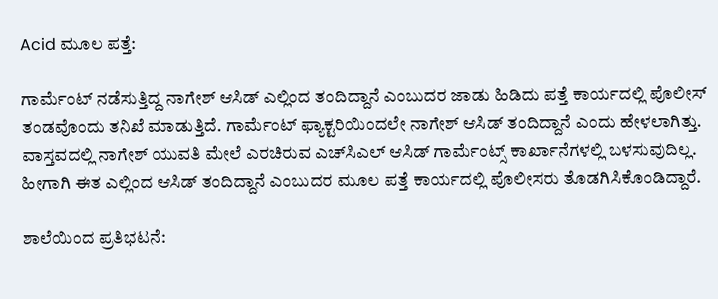Acid ಮೂಲ ಪತ್ತೆ:

ಗಾರ್ಮೆಂಟ್ ನಡೆಸುತ್ತಿದ್ದ ನಾಗೇಶ್ ಆಸಿಡ್ ಎಲ್ಲಿಂದ ತಂದಿದ್ದಾನೆ ಎಂಬುದರ ಜಾಡು ಹಿಡಿದು ಪತ್ತೆ ಕಾರ್ಯದಲ್ಲಿ ಪೊಲೀಸ್ ತಂಡವೊಂದು ತನಿಖೆ ಮಾಡುತ್ತಿದೆ. ಗಾರ್ಮೆಂಟ್ ಫ್ಯಾಕ್ಟರಿಯಿಂದಲೇ ನಾಗೇಶ್ ಆಸಿಡ್ ತಂದಿದ್ದಾನೆ ಎಂದು ಹೇಳಲಾಗಿತ್ತು. ವಾಸ್ತವದಲ್ಲಿ ನಾಗೇಶ್ ಯುವತಿ ಮೇಲೆ ಎರಚಿರುವ ಎಚ್‌ಸಿಎಲ್ ಆಸಿಡ್ ಗಾರ್ಮೆಂಟ್ಸ್ ಕಾರ್ಖಾನೆಗಳಲ್ಲಿ ಬಳಸುವುದಿಲ್ಲ. ಹೀಗಾಗಿ ಈತ ಎಲ್ಲಿಂದ ಆಸಿಡ್ ತಂದಿದ್ದಾನೆ ಎಂಬುದರ ಮೂಲ ಪತ್ತೆ ಕಾರ್ಯದಲ್ಲಿ ಪೊಲೀಸರು ತೊಡಗಿಸಿಕೊಂಡಿದ್ದಾರೆ.

ಶಾಲೆಯಿಂದ ಪ್ರತಿಭಟನೆ: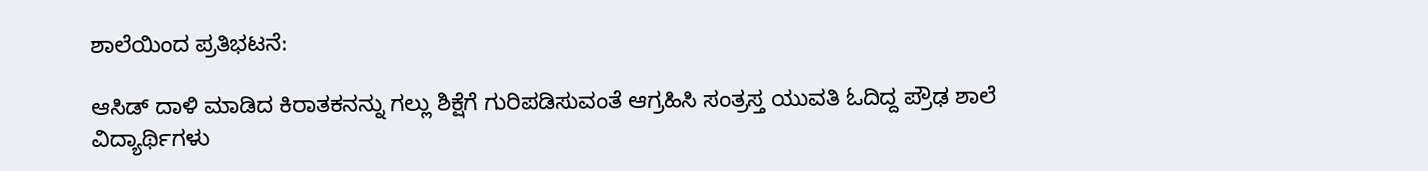ಶಾಲೆಯಿಂದ ಪ್ರತಿಭಟನೆ:

ಆಸಿಡ್ ದಾಳಿ ಮಾಡಿದ ಕಿರಾತಕನನ್ನು ಗಲ್ಲು ಶಿಕ್ಷೆಗೆ ಗುರಿಪಡಿಸುವಂತೆ ಆಗ್ರಹಿಸಿ ಸಂತ್ರಸ್ತ ಯುವತಿ ಓದಿದ್ದ ಪ್ರೌಢ ಶಾಲೆ ವಿದ್ಯಾರ್ಥಿಗಳು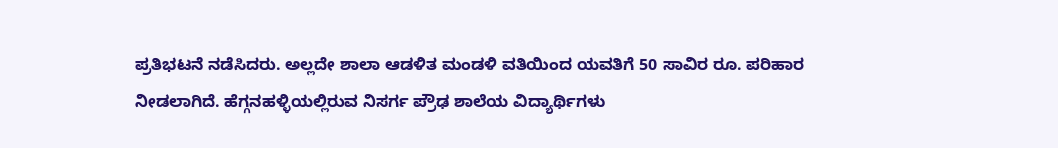ಪ್ರತಿಭಟನೆ ನಡೆಸಿದರು. ಅಲ್ಲದೇ ಶಾಲಾ ಆಡಳಿತ ಮಂಡಳಿ ವತಿಯಿಂದ ಯವತಿಗೆ 50 ಸಾವಿರ ರೂ. ಪರಿಹಾರ ನೀಡಲಾಗಿದೆ. ಹೆಗ್ಗನಹಳ್ಳಿಯಲ್ಲಿರುವ ನಿಸರ್ಗ ಪ್ರೌಢ ಶಾಲೆಯ ವಿದ್ಯಾರ್ಥಿಗಳು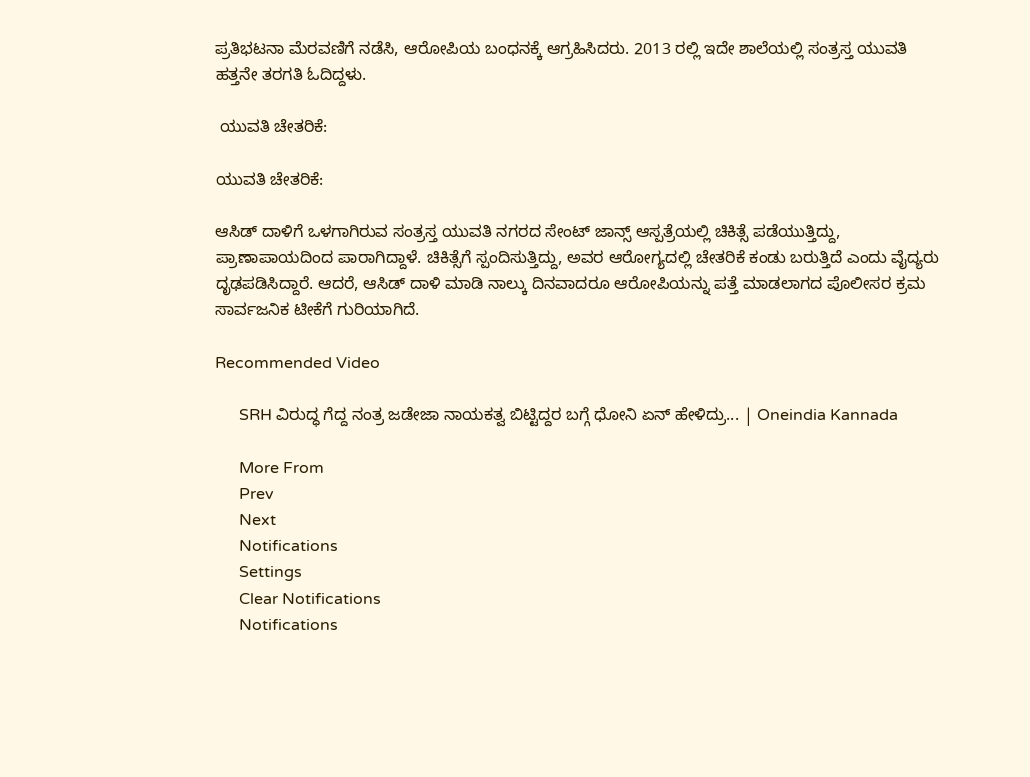ಪ್ರತಿಭಟನಾ ಮೆರವಣಿಗೆ ನಡೆಸಿ, ಆರೋಪಿಯ ಬಂಧನಕ್ಕೆ ಆಗ್ರಹಿಸಿದರು. 2013 ರಲ್ಲಿ ಇದೇ ಶಾಲೆಯಲ್ಲಿ ಸಂತ್ರಸ್ತ ಯುವತಿ ಹತ್ತನೇ ತರಗತಿ ಓದಿದ್ದಳು.

 ಯುವತಿ ಚೇತರಿಕೆ:

ಯುವತಿ ಚೇತರಿಕೆ:

ಆಸಿಡ್ ದಾಳಿಗೆ ಒಳಗಾಗಿರುವ ಸಂತ್ರಸ್ತ ಯುವತಿ ನಗರದ ಸೇಂಟ್ ಜಾನ್ಸ್ ಆಸ್ಪತ್ರೆಯಲ್ಲಿ ಚಿಕಿತ್ಸೆ ಪಡೆಯುತ್ತಿದ್ದು, ಪ್ರಾಣಾಪಾಯದಿಂದ ಪಾರಾಗಿದ್ದಾಳೆ. ಚಿಕಿತ್ಸೆಗೆ ಸ್ಪಂದಿಸುತ್ತಿದ್ದು, ಅವರ ಆರೋಗ್ಯದಲ್ಲಿ ಚೇತರಿಕೆ ಕಂಡು ಬರುತ್ತಿದೆ ಎಂದು ವೈದ್ಯರು ದೃಢಪಡಿಸಿದ್ದಾರೆ. ಆದರೆ, ಆಸಿಡ್ ದಾಳಿ ಮಾಡಿ ನಾಲ್ಕು ದಿನವಾದರೂ ಆರೋಪಿಯನ್ನು ಪತ್ತೆ ಮಾಡಲಾಗದ ಪೊಲೀಸರ ಕ್ರಮ ಸಾರ್ವಜನಿಕ ಟೀಕೆಗೆ ಗುರಿಯಾಗಿದೆ.

Recommended Video

      SRH ವಿರುದ್ಧ ಗೆದ್ದ ನಂತ್ರ ಜಡೇಜಾ ನಾಯಕತ್ವ ಬಿಟ್ಟಿದ್ದರ ಬಗ್ಗೆ ಧೋನಿ ಏನ್ ಹೇಳಿದ್ರು... | Oneindia Kannada

      More From
      Prev
      Next
      Notifications
      Settings
      Clear Notifications
      Notifications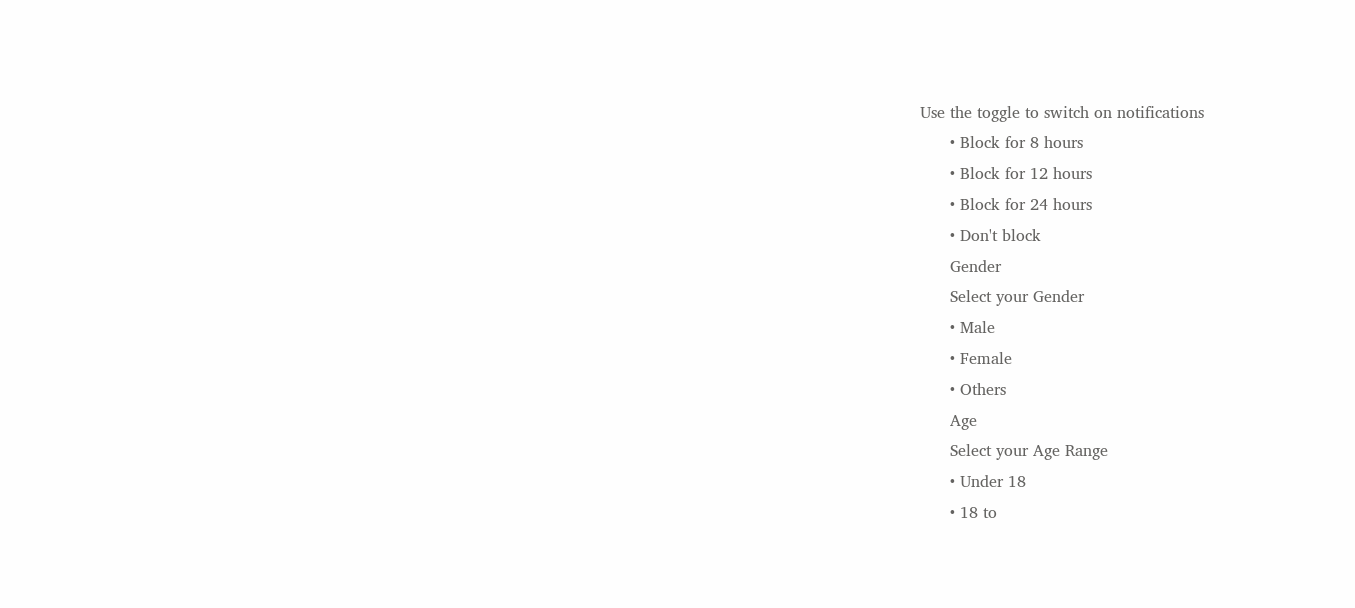Use the toggle to switch on notifications
      • Block for 8 hours
      • Block for 12 hours
      • Block for 24 hours
      • Don't block
      Gender
      Select your Gender
      • Male
      • Female
      • Others
      Age
      Select your Age Range
      • Under 18
      • 18 to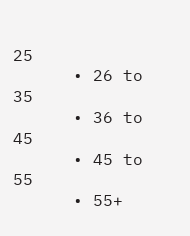25
      • 26 to 35
      • 36 to 45
      • 45 to 55
      • 55+